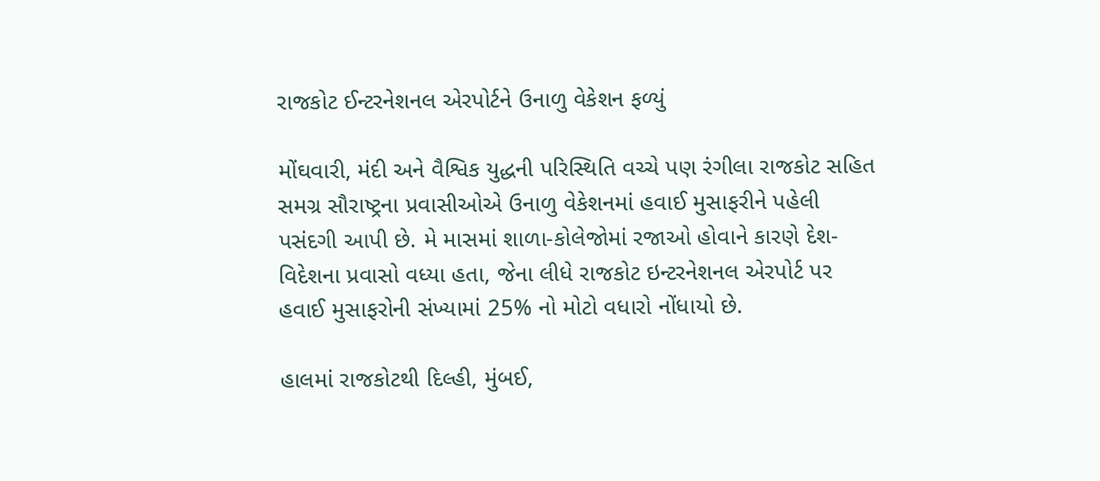રાજકોટ ઈન્ટરનેશનલ એરપોર્ટને ઉનાળુ વેકેશન ફળ્યું

મોંઘવારી, મંદી અને વૈશ્વિક યુદ્ધની પરિસ્થિતિ વચ્ચે પણ રંગીલા રાજકોટ સહિત સમગ્ર સૌરાષ્ટ્રના પ્રવાસીઓએ ઉનાળુ વેકેશનમાં હવાઈ મુસાફરીને પહેલી પસંદગી આપી છે. મે માસમાં શાળા-કોલેજોમાં રજાઓ હોવાને કારણે દેશ-વિદેશના પ્રવાસો વધ્યા હતા, જેના લીધે રાજકોટ ઇન્ટરનેશનલ એરપોર્ટ પર હવાઈ મુસાફરોની સંખ્યામાં 25% નો મોટો વધારો નોંધાયો છે.

હાલમાં રાજકોટથી દિલ્હી, મુંબઈ,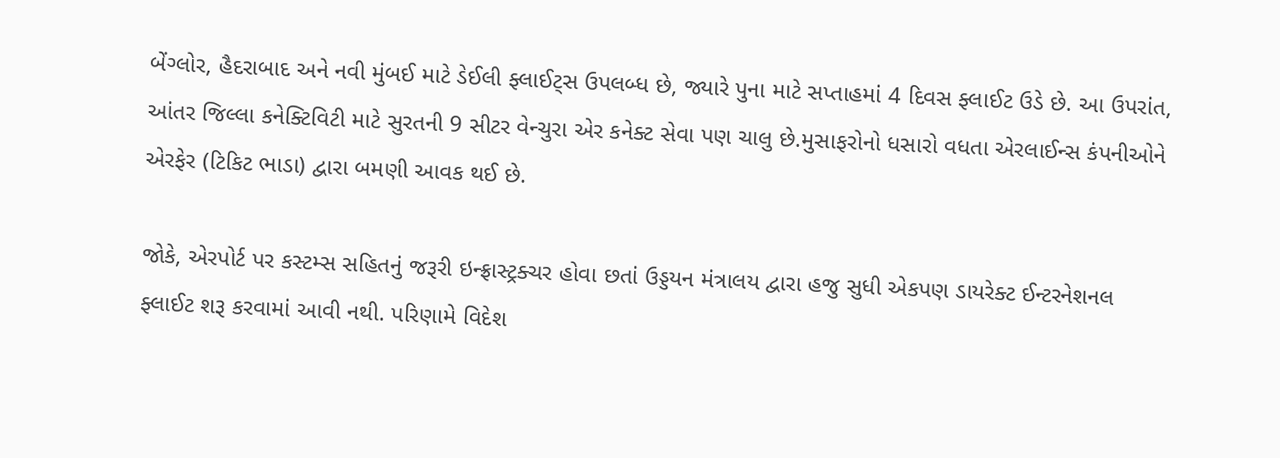બેંગ્લોર, હૈદરાબાદ અને નવી મુંબઈ માટે ડેઈલી ફ્લાઈટ્સ ઉપલબ્ધ છે, જ્યારે પુના માટે સપ્તાહમાં 4 દિવસ ફ્લાઈટ ઉડે છે. આ ઉપરાંત, આંતર જિલ્લા કનેક્ટિવિટી માટે સુરતની 9 સીટર વેન્ચુરા એર કનેક્ટ સેવા પણ ચાલુ છે.મુસાફરોનો ધસારો વધતા એરલાઈન્સ કંપનીઓને એરફેર (ટિકિટ ભાડા) દ્વારા બમણી આવક થઈ છે.

જોકે, એરપોર્ટ પર કસ્ટમ્સ સહિતનું જરૂરી ઇન્ફ્રાસ્ટ્રક્ચર હોવા છતાં ઉડ્ડયન મંત્રાલય દ્વારા હજુ સુધી એકપણ ડાયરેક્ટ ઈન્ટરનેશનલ ફ્લાઈટ શરૂ કરવામાં આવી નથી. પરિણામે વિદેશ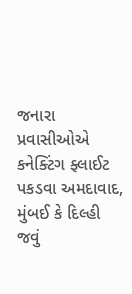જનારા પ્રવાસીઓએ કનેક્ટિંગ ફ્લાઈટ પકડવા અમદાવાદ, મુંબઈ કે દિલ્હી જવું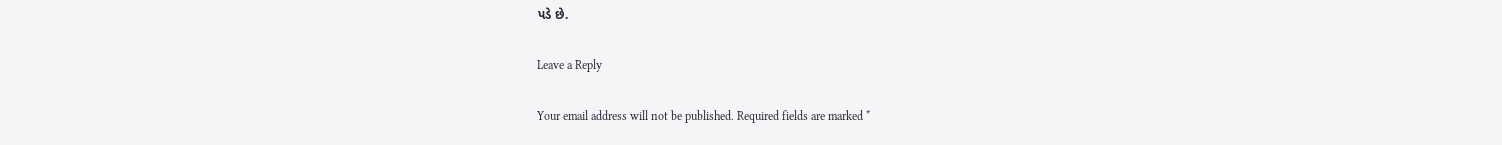પડે છે.

Leave a Reply

Your email address will not be published. Required fields are marked *